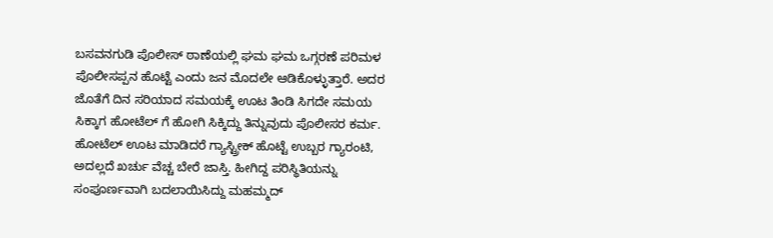ಬಸವನಗುಡಿ ಪೊಲೀಸ್ ಠಾಣೆಯಲ್ಲಿ ಘಮ ಘಮ ಒಗ್ಗರಣೆ ಪರಿಮಳ
ಪೊಲೀಸಪ್ಪನ ಹೊಟ್ಟೆ ಎಂದು ಜನ ಮೊದಲೇ ಆಡಿಕೊಳ್ಳುತ್ತಾರೆ. ಅದರ ಜೊತೆಗೆ ದಿನ ಸರಿಯಾದ ಸಮಯಕ್ಕೆ ಊಟ ತಿಂಡಿ ಸಿಗದೇ ಸಮಯ ಸಿಕ್ಕಾಗ ಹೋಟೆಲ್ ಗೆ ಹೋಗಿ ಸಿಕ್ಕಿದ್ದು ತಿನ್ನುವುದು ಪೊಲೀಸರ ಕರ್ಮ. ಹೋಟೆಲ್ ಊಟ ಮಾಡಿದರೆ ಗ್ಯಾಸ್ಟ್ರೀಕ್ ಹೊಟ್ಟೆ ಉಬ್ಬರ ಗ್ಯಾರಂಟಿ, ಅದಲ್ಲದೆ ಖರ್ಚು ವೆಚ್ಚ ಬೇರೆ ಜಾಸ್ತಿ. ಹೀಗಿದ್ದ ಪರಿಸ್ಥಿತಿಯನ್ನು ಸಂಪೂರ್ಣವಾಗಿ ಬದಲಾಯಿಸಿದ್ದು ಮಹಮ್ಮದ್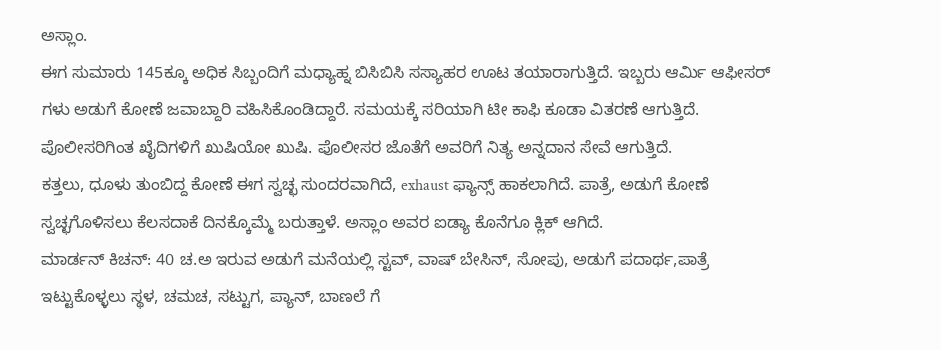ಅಸ್ಲಾಂ.
ಈಗ ಸುಮಾರು 145ಕ್ಕೂ ಅಧಿಕ ಸಿಬ್ಬಂದಿಗೆ ಮಧ್ಯಾಹ್ನ ಬಿಸಿಬಿಸಿ ಸಸ್ಯಾಹರ ಊಟ ತಯಾರಾಗುತ್ತಿದೆ. ಇಬ್ಬರು ಆರ್ಮಿ ಆಫೀಸರ್ ಗಳು ಅಡುಗೆ ಕೋಣೆ ಜವಾಬ್ದಾರಿ ವಹಿಸಿಕೊಂಡಿದ್ದಾರೆ. ಸಮಯಕ್ಕೆ ಸರಿಯಾಗಿ ಟೀ ಕಾಫಿ ಕೂಡಾ ವಿತರಣೆ ಆಗುತ್ತಿದೆ. ಪೊಲೀಸರಿಗಿಂತ ಖೈದಿಗಳಿಗೆ ಖುಷಿಯೋ ಖುಷಿ. ಪೊಲೀಸರ ಜೊತೆಗೆ ಅವರಿಗೆ ನಿತ್ಯ ಅನ್ನದಾನ ಸೇವೆ ಆಗುತ್ತಿದೆ.
ಕತ್ತಲು, ಧೂಳು ತುಂಬಿದ್ದ ಕೋಣೆ ಈಗ ಸ್ವಚ್ಛ ಸುಂದರವಾಗಿದೆ, exhaust ಫ್ಯಾನ್ಸ್ ಹಾಕಲಾಗಿದೆ. ಪಾತ್ರೆ, ಅಡುಗೆ ಕೋಣೆ ಸ್ವಚ್ಛಗೊಳಿಸಲು ಕೆಲಸದಾಕೆ ದಿನಕ್ಕೊಮ್ಮೆ ಬರುತ್ತಾಳೆ. ಅಸ್ಲಾಂ ಅವರ ಐಡ್ಯಾ ಕೊನೆಗೂ ಕ್ಲಿಕ್ ಆಗಿದೆ.
ಮಾರ್ಡನ್ ಕಿಚನ್: 40 ಚ.ಅ ಇರುವ ಅಡುಗೆ ಮನೆಯಲ್ಲಿ ಸ್ಟವ್, ವಾಷ್ ಬೇಸಿನ್, ಸೋಪು, ಅಡುಗೆ ಪದಾರ್ಥ,ಪಾತ್ರೆ ಇಟ್ಟುಕೊಳ್ಳಲು ಸ್ಥಳ, ಚಮಚ, ಸಟ್ಟುಗ, ಪ್ಯಾನ್, ಬಾಣಲೆ ಗೆ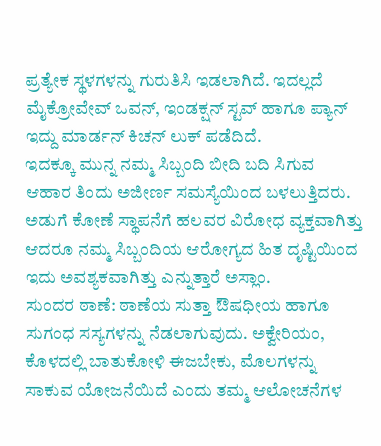ಪ್ರತ್ಯೇಕ ಸ್ಥಳಗಳನ್ನು ಗುರುತಿಸಿ ಇಡಲಾಗಿದೆ. ಇದಲ್ಲದೆ ಮೈಕ್ರೋವೇವ್ ಒವನ್, ಇಂಡಕ್ಷನ್ ಸ್ಟವ್ ಹಾಗೂ ಪ್ಯಾನ್ ಇದ್ದು ಮಾರ್ಡನ್ ಕಿಚನ್ ಲುಕ್ ಪಡೆದಿದೆ.
ಇದಕ್ಕೂ ಮುನ್ನ ನಮ್ಮ ಸಿಬ್ಬಂದಿ ಬೀದಿ ಬದಿ ಸಿಗುವ ಆಹಾರ ತಿಂದು ಅಜೀರ್ಣ ಸಮಸ್ಯೆಯಿಂದ ಬಳಲುತ್ತಿದರು. ಅಡುಗೆ ಕೋಣೆ ಸ್ಥಾಪನೆಗೆ ಹಲವರ ವಿರೋಧ ವ್ಯಕ್ತವಾಗಿತ್ತು ಆದರೂ ನಮ್ಮ ಸಿಬ್ಬಂದಿಯ ಆರೋಗ್ಯದ ಹಿತ ದೃಷ್ಟಿಯಿಂದ ಇದು ಅವಶ್ಯಕವಾಗಿತ್ತು ಎನ್ನುತ್ತಾರೆ ಅಸ್ಲಾಂ.
ಸುಂದರ ಠಾಣೆ: ಠಾಣೆಯ ಸುತ್ತಾ ಔಷಧೀಯ ಹಾಗೂ ಸುಗಂಧ ಸಸ್ಯಗಳನ್ನು ನೆಡಲಾಗುವುದು. ಅಕ್ವೇರಿಯಂ, ಕೊಳದಲ್ಲಿ ಬಾತುಕೋಳಿ ಈಜಬೇಕು, ಮೊಲಗಳನ್ನು ಸಾಕುವ ಯೋಜನೆಯಿದೆ ಎಂದು ತಮ್ಮ ಆಲೋಚನೆಗಳ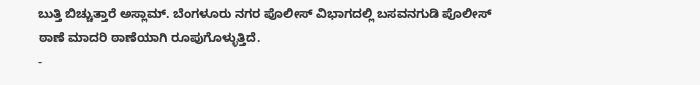ಬುತ್ತಿ ಬಿಚ್ಚುತ್ತಾರೆ ಅಸ್ಲಾಮ್. ಬೆಂಗಳೂರು ನಗರ ಪೊಲೀಸ್ ವಿಭಾಗದಲ್ಲಿ ಬಸವನಗುಡಿ ಪೊಲೀಸ್ ಠಾಣೆ ಮಾದರಿ ಠಾಣೆಯಾಗಿ ರೂಪುಗೊಳ್ಳುತ್ತಿದೆ.
-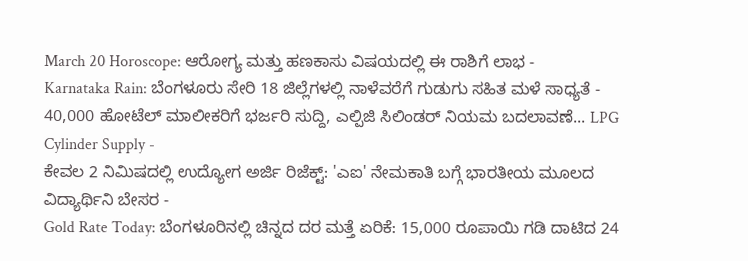March 20 Horoscope: ಆರೋಗ್ಯ ಮತ್ತು ಹಣಕಾಸು ವಿಷಯದಲ್ಲಿ ಈ ರಾಶಿಗೆ ಲಾಭ -
Karnataka Rain: ಬೆಂಗಳೂರು ಸೇರಿ 18 ಜಿಲ್ಲೆಗಳಲ್ಲಿ ನಾಳೆವರೆಗೆ ಗುಡುಗು ಸಹಿತ ಮಳೆ ಸಾಧ್ಯತೆ -
40,000 ಹೋಟೆಲ್ ಮಾಲೀಕರಿಗೆ ಭರ್ಜರಿ ಸುದ್ದಿ, ಎಲ್ಪಿಜಿ ಸಿಲಿಂಡರ್ ನಿಯಮ ಬದಲಾವಣೆ... LPG Cylinder Supply -
ಕೇವಲ 2 ನಿಮಿಷದಲ್ಲಿ ಉದ್ಯೋಗ ಅರ್ಜಿ ರಿಜೆಕ್ಟ್: 'ಎಐ' ನೇಮಕಾತಿ ಬಗ್ಗೆ ಭಾರತೀಯ ಮೂಲದ ವಿದ್ಯಾರ್ಥಿನಿ ಬೇಸರ -
Gold Rate Today: ಬೆಂಗಳೂರಿನಲ್ಲಿ ಚಿನ್ನದ ದರ ಮತ್ತೆ ಏರಿಕೆ: 15,000 ರೂಪಾಯಿ ಗಡಿ ದಾಟಿದ 24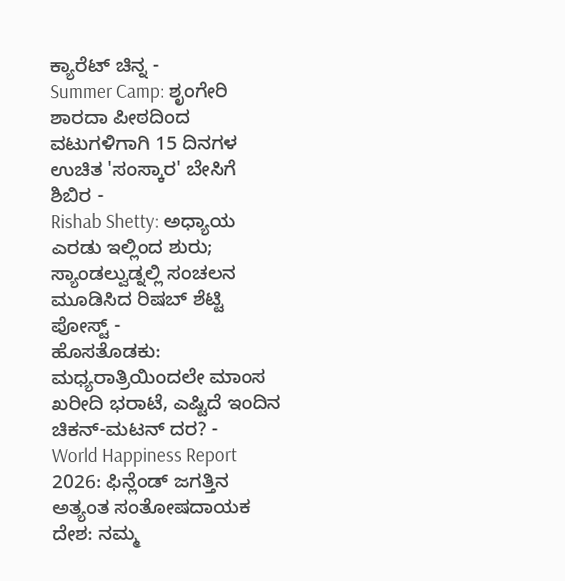ಕ್ಯಾರೆಟ್ ಚಿನ್ನ -
Summer Camp: ಶೃಂಗೇರಿ ಶಾರದಾ ಪೀಠದಿಂದ ವಟುಗಳಿಗಾಗಿ 15 ದಿನಗಳ ಉಚಿತ 'ಸಂಸ್ಕಾರ' ಬೇಸಿಗೆ ಶಿಬಿರ -
Rishab Shetty: ಅಧ್ಯಾಯ ಎರಡು ಇಲ್ಲಿಂದ ಶುರು; ಸ್ಯಾಂಡಲ್ವುಡ್ನಲ್ಲಿ ಸಂಚಲನ ಮೂಡಿಸಿದ ರಿಷಬ್ ಶೆಟ್ಟಿ ಪೋಸ್ಟ್ -
ಹೊಸತೊಡಕು: ಮಧ್ಯರಾತ್ರಿಯಿಂದಲೇ ಮಾಂಸ ಖರೀದಿ ಭರಾಟೆ, ಎಷ್ಟಿದೆ ಇಂದಿನ ಚಿಕನ್-ಮಟನ್ ದರ? -
World Happiness Report 2026: ಫಿನ್ಲೆಂಡ್ ಜಗತ್ತಿನ ಅತ್ಯಂತ ಸಂತೋಷದಾಯಕ ದೇಶ: ನಮ್ಮ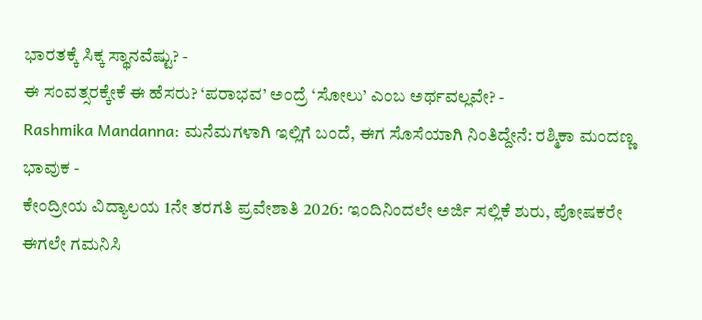ಭಾರತಕ್ಕೆ ಸಿಕ್ಕ ಸ್ಥಾನವೆಷ್ಟು? -
ಈ ಸಂವತ್ಸರಕ್ಕೇಕೆ ಈ ಹೆಸರು? ‘ಪರಾಭವ’ ಅಂದ್ರೆ ‘ಸೋಲು’ ಎಂಬ ಅರ್ಥವಲ್ಲವೇ? -
Rashmika Mandanna: ಮನೆಮಗಳಾಗಿ ಇಲ್ಲಿಗೆ ಬಂದೆ, ಈಗ ಸೊಸೆಯಾಗಿ ನಿಂತಿದ್ದೇನೆ: ರಶ್ಮಿಕಾ ಮಂದಣ್ಣ ಭಾವುಕ -
ಕೇಂದ್ರೀಯ ವಿದ್ಯಾಲಯ 1ನೇ ತರಗತಿ ಪ್ರವೇಶಾತಿ 2026: ಇಂದಿನಿಂದಲೇ ಅರ್ಜಿ ಸಲ್ಲಿಕೆ ಶುರು, ಪೋಷಕರೇ ಈಗಲೇ ಗಮನಿಸಿ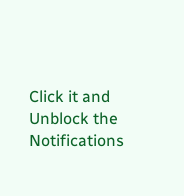Click it and Unblock the Notifications